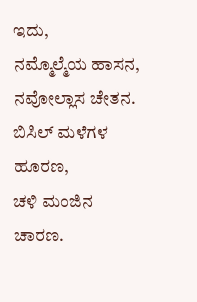ಇದು,
ನಮ್ಮೊಲ್ಮೆಯ ಹಾಸನ,
ನವೋಲ್ಲಾಸ ಚೇತನ.
ಬಿಸಿಲ್ ಮಳೆಗಳ ಹೂರಣ,
ಚಳಿ ಮಂಜಿನ ಚಾರಣ.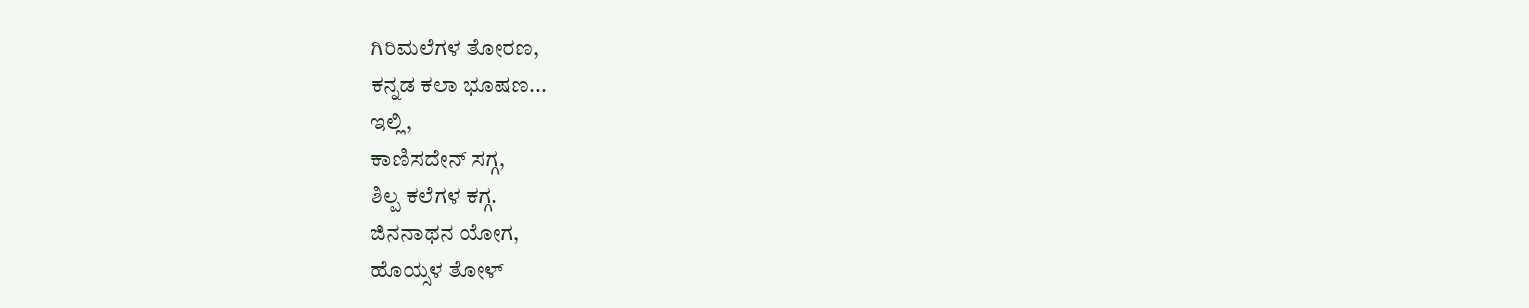ಗಿರಿಮಲೆಗಳ ತೋರಣ,
ಕನ್ನಡ ಕಲಾ ಭೂಷಣ...
ಇಲ್ಲಿ,
ಕಾಣಿಸದೇನ್ ಸಗ್ಗ,
ಶಿಲ್ಪ ಕಲೆಗಳ ಕಗ್ಗ.
ಜಿನನಾಥನ ಯೋಗ,
ಹೊಯ್ಸಳ ತೋಳ್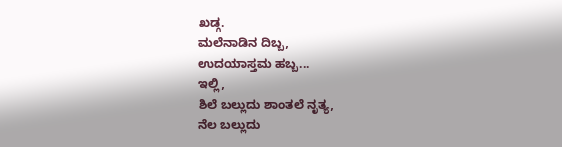ಖಡ್ಗ.
ಮಲೆನಾಡಿನ ದಿಬ್ಬ,
ಉದಯಾಸ್ತಮ ಹಬ್ಬ...
ಇಲ್ಲಿ,
ಶಿಲೆ ಬಲ್ಲುದು ಶಾಂತಲೆ ನೃತ್ಯ,
ನೆಲ ಬಲ್ಲುದು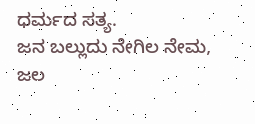ಧರ್ಮದ ಸತ್ಯ.
ಜನ ಬಲ್ಲುದು ನೇಗಿಲ ನೇಮ,
ಜಲ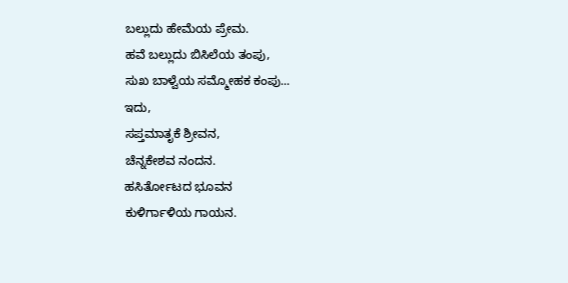ಬಲ್ಲುದು ಹೇಮೆಯ ಪ್ರೇಮ.
ಹವೆ ಬಲ್ಲುದು ಬಿಸಿಲೆಯ ತಂಪು,
ಸುಖ ಬಾಳ್ವೆಯ ಸಮ್ಮೋಹಕ ಕಂಪು...
ಇದು,
ಸಪ್ತಮಾತೃಕೆ ಶ್ರೀವನ,
ಚೆನ್ನಕೇಶವ ನಂದನ.
ಹಸಿರ್ತೋಟದ ಭೂವನ
ಕುಳಿರ್ಗಾಳಿಯ ಗಾಯನ.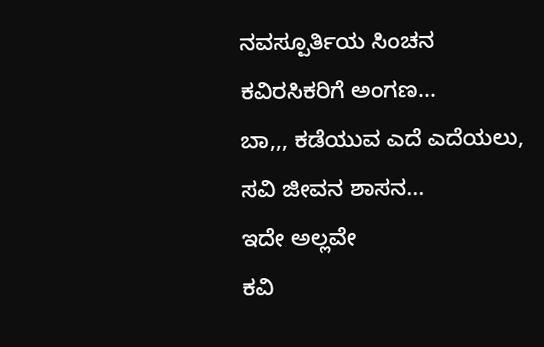ನವಸ್ಪೂರ್ತಿಯ ಸಿಂಚನ
ಕವಿರಸಿಕರಿಗೆ ಅಂಗಣ...
ಬಾ,,, ಕಡೆಯುವ ಎದೆ ಎದೆಯಲು,
ಸವಿ ಜೀವನ ಶಾಸನ...
ಇದೇ ಅಲ್ಲವೇ
ಕವಿ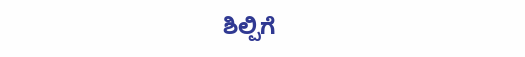ಶಿಲ್ಪಿಗೆ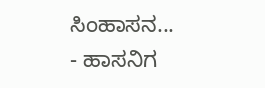ಸಿಂಹಾಸನ...
- ಹಾಸನಿಗ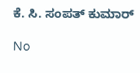ಕೆ. ಸಿ. ಸಂಪತ್ ಕುಮಾರ್

No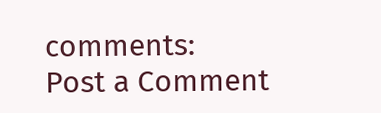comments:
Post a Comment